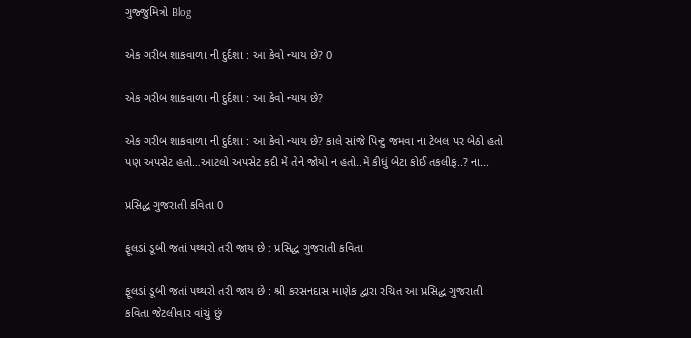ગુજ્જુમિત્રો Blog

એક ગરીબ શાકવાળા ની દુર્દશા : આ કેવો ન્યાય છે? 0

એક ગરીબ શાકવાળા ની દુર્દશા : આ કેવો ન્યાય છે?

એક ગરીબ શાકવાળા ની દુર્દશા : આ કેવો ન્યાય છે? કાલે સાંજે પિન્ટુ જમવા ના ટેબલ પર બેઠો હતો પણ અપસેટ હતો…આટલો અપસેટ કદી મેં તેને જોયો ન હતો..મેં કીધું બેટા કોઈ તકલીફ..? ના...

પ્રસિદ્ધ ગુજરાતી કવિતા 0

ફૂલડાં ડૂબી જતાં પથ્થરો તરી જાય છે : પ્રસિદ્ધ ગુજરાતી કવિતા

ફૂલડાં ડૂબી જતાં પથ્થરો તરી જાય છે : શ્રી કરસનદાસ માણેક દ્વારા રચિત આ પ્રસિદ્ધ ગુજરાતી કવિતા જેટલીવાર વાંચું છું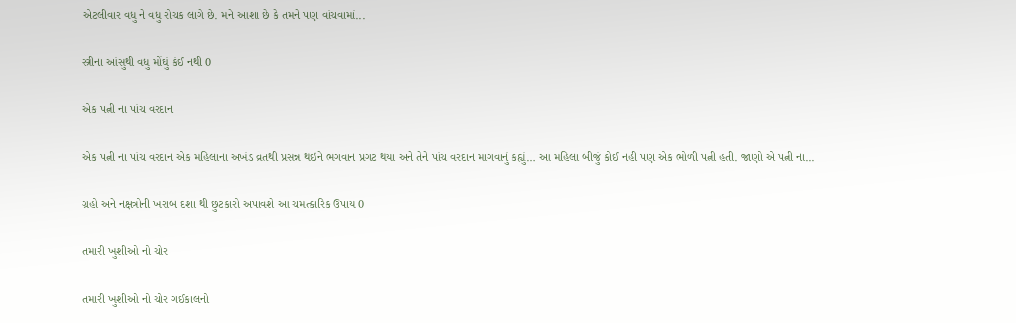એટલીવાર વધુ ને વધુ રોચક લાગે છે. મને આશા છે કે તમને પણ વાંચવામાં...

સ્ત્રીના આંસુથી વધુ મોંઘું કંઈ નથી 0

એક પત્ની ના પાંચ વરદાન

એક પત્ની ના પાંચ વરદાન એક મહિલાના અખંડ વ્રતથી પ્રસન્ન થઇને ભગવાન પ્રગટ થયા અને તેને પાંચ વરદાન માગવાનું કહ્યું… આ મહિલા બીજું કોઈ નહી પણ એક ભોળી પત્ની હતી. જાણો એ પત્ની ના...

ગ્રહો અને નક્ષત્રોની ખરાબ દશા થી છુટકારો અપાવશે આ ચમત્કારિક ઉપાય 0

તમારી ખુશીઓ નો ચોર

તમારી ખુશીઓ નો ચોર ગઈકાલનો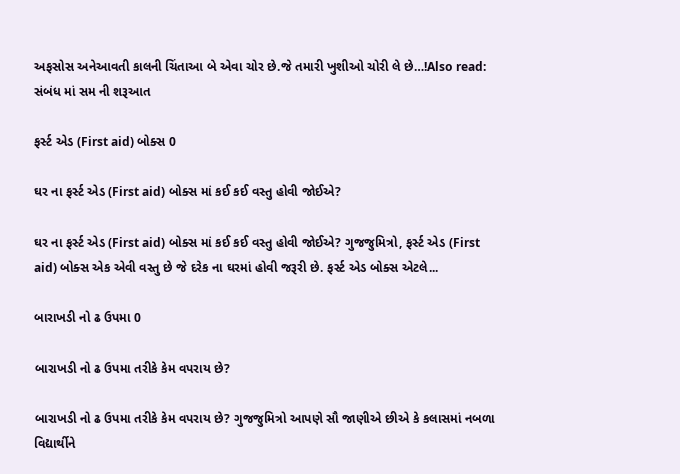અફસોસ અનેઆવતી કાલની ચિંતાઆ બે એવા ચોર છે.જે તમારી ખુશીઓ ચોરી લે છે…!Also read: સંબંધ માં સમ ની શરૂઆત

ફર્સ્ટ એડ (First aid) બોક્સ 0

ઘર ના ફર્સ્ટ એડ (First aid) બોક્સ માં કઈ કઈ વસ્તુ હોવી જોઈએ?

ઘર ના ફર્સ્ટ એડ (First aid) બોક્સ માં કઈ કઈ વસ્તુ હોવી જોઈએ? ગુજજુમિત્રો, ફર્સ્ટ એડ (First aid) બોક્સ એક એવી વસ્તુ છે જે દરેક ના ઘરમાં હોવી જરૂરી છે. ફર્સ્ટ એડ બોક્સ એટલે...

બારાખડી નો ઢ ઉપમા 0

બારાખડી નો ઢ ઉપમા તરીકે કેમ વપરાય છે?

બારાખડી નો ઢ ઉપમા તરીકે કેમ વપરાય છે? ગુજજુમિત્રો આપણે સૌ જાણીએ છીએ કે કલાસમાં નબળા વિદ્યાર્થીને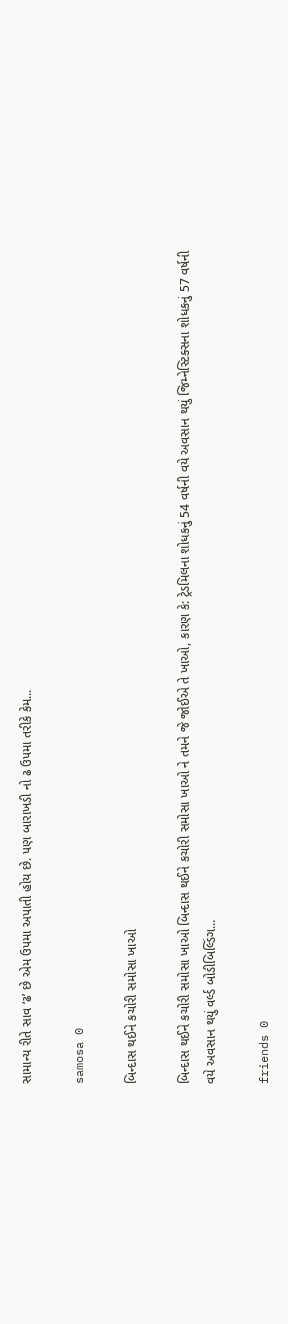સામાન્ય રીતે સાવ ‘ઢ’ છે એમ ઉપમા અપાતી હોય છે. પણ બારાખડી નો ઢ ઉપમા તરીકે કેમ...

samosa 0

બિન્દાસ થઈને કચોરી સમોસા ખાઓ

બિન્દાસ થઈને કચોરી સમોસા ખાઓ બિન્દાસ થઈને કચોરી સમોસા ખાઓ ને તમને જે જોઈએ તે ખાઓ, કારણ કે: ટ્રેડમિલના શોધકનું 54 વર્ષની વયે અવસાન થયું જિમ્નેસ્ટિક્સના શોધકનું 57 વર્ષની વયે અવસાન થયું વર્લ્ડ બોડીબિલ્ડિંગ...

friends 0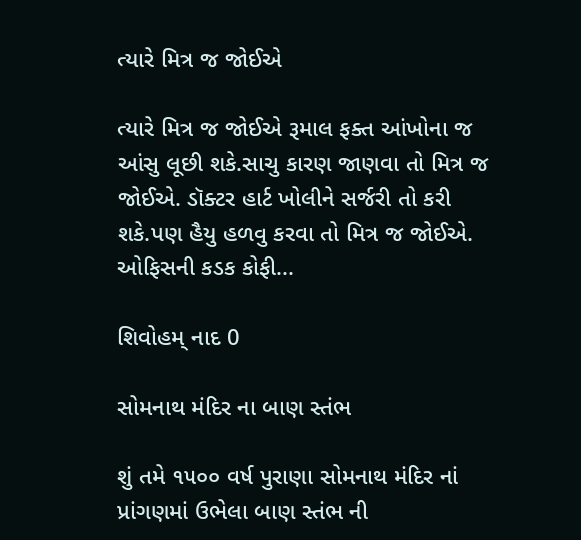ત્યારે મિત્ર જ જોઈએ

ત્યારે મિત્ર જ જોઈએ રૂમાલ ફક્ત આંખોના જ આંસુ લૂછી શકે.સાચુ કારણ જાણવા તો મિત્ર જ જોઈએ. ડૉક્ટર હાર્ટ ખોલીને સર્જરી તો કરી શકે.પણ હૈયુ હળવુ કરવા તો મિત્ર જ જોઈએ. ઓફિસની કડક કોફી...

શિવોહમ્ નાદ 0

સોમનાથ મંદિર ના બાણ સ્તંભ

શું તમે ૧૫૦૦ વર્ષ પુરાણા સોમનાથ મંદિર નાં પ્રાંગણમાં ઉભેલા બાણ સ્તંભ ની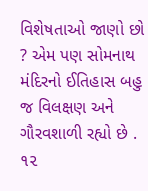વિશેષતાઓ જાણો છો ? એમ પણ સોમનાથ મંદિરનો ઈતિહાસ બહુ જ વિલક્ષણ અને ગૌરવશાળી રહ્યો છે . ૧૨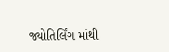જ્યોતિર્લિંગ માંથી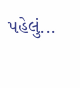પહેલું...